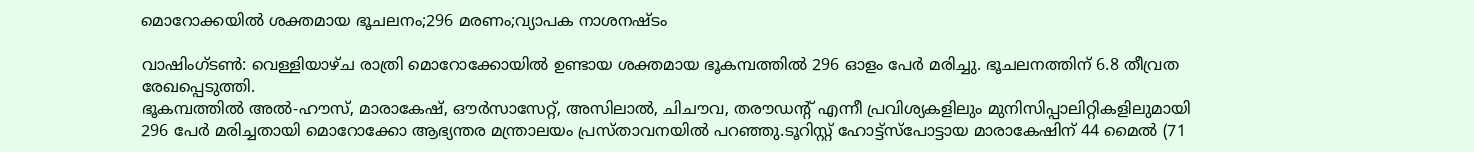മൊറോക്കയില്‍ ശക്തമായ ഭൂചലനം;296 മരണം;വ്യാപക നാശനഷ്ടം

വാഷിംഗ്ടണ്‍: വെള്ളിയാഴ്ച രാത്രി മൊറോക്കോയില്‍ ഉണ്ടായ ശക്തമായ ഭൂകമ്പത്തില്‍ 296 ഓളം പേര്‍ മരിച്ചു. ഭൂചലനത്തിന് 6.8 തീവ്രത രേഖപ്പെടുത്തി.
ഭൂകമ്പത്തില്‍ അല്‍-ഹൗസ്, മാരാകേഷ്, ഔര്‍സാസേറ്റ്, അസിലാല്‍, ചിചൗവ, തരൗഡന്റ് എന്നീ പ്രവിശ്യകളിലും മുനിസിപ്പാലിറ്റികളിലുമായി 296 പേര്‍ മരിച്ചതായി മൊറോക്കോ ആഭ്യന്തര മന്ത്രാലയം പ്രസ്താവനയില്‍ പറഞ്ഞു.ടൂറിസ്റ്റ് ഹോട്ട്സ്പോട്ടായ മാരാകേഷിന് 44 മൈല്‍ (71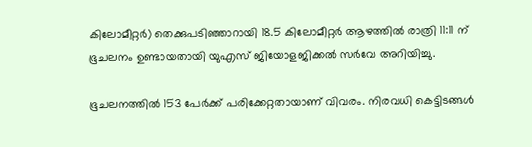കിലോമീറ്റര്‍) തെക്കുപടിഞ്ഞാറായി 18.5 കിലോമീറ്റര്‍ ആഴത്തില്‍ രാത്രി 11:11 ന് ഭൂചലനം ഉണ്ടായതായി യുഎസ് ജിയോളജിക്കല്‍ സര്‍വേ അറിയിച്ചു.

ഭൂചലനത്തില്‍ 153 പേര്‍ക്ക് പരിക്കേറ്റതായാണ് വിവരം. നിരവധി കെട്ടിടങ്ങള്‍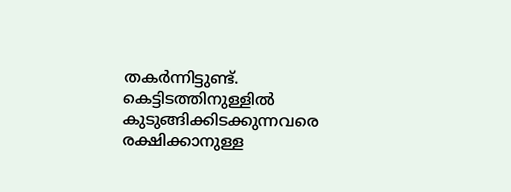തകര്‍ന്നിട്ടുണ്ട്. കെട്ടിടത്തിനുള്ളില്‍ കുടുങ്ങിക്കിടക്കുന്നവരെ രക്ഷിക്കാനുള്ള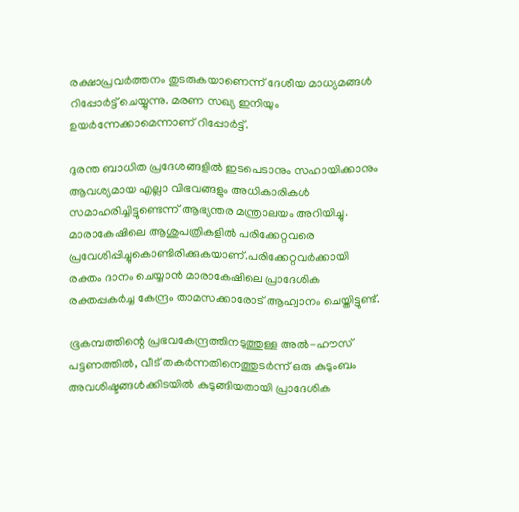രക്ഷാപ്രവര്‍ത്തനം തുടരുകയാണെന്ന് ദേശീയ മാധ്യമങ്ങള്‍ റിപ്പോര്‍ട്ട് ചെയ്യുന്നു. മരണ സഖ്യ ഇനിയും ഉയര്‍ന്നേക്കാമെന്നാണ് റിപ്പോര്‍ട്ട്.

ദുരന്ത ബാധിത പ്രദേശങ്ങളില്‍ ഇടപെടാനും സഹായിക്കാനും ആവശ്യമായ എല്ലാ വിഭവങ്ങളും അധികാരികള്‍ സമാഹരിച്ചിട്ടുണ്ടെന്ന് ആഭ്യന്തര മന്ത്രാലയം അറിയിച്ചു. മാരാകേഷിലെ ആശുപത്രികളില്‍ പരിക്കേറ്റവരെ പ്രവേശിപ്പിച്ചുകൊണ്ടിരിക്കുകയാണ്.പരിക്കേറ്റവര്‍ക്കായി രക്തം ദാനം ചെയ്യാന്‍ മാരാകേഷിലെ പ്രാദേശിക രക്തപ്പകര്‍ച്ച കേന്ദ്രം താമസക്കാരോട് ആഹ്വാനം ചെയ്തിട്ടുണ്ട്.

ഭൂകമ്പത്തിന്റെ പ്രഭവകേന്ദ്രത്തിനടുത്തുള്ള അല്‍-ഹൗസ് പട്ടണത്തില്‍, വീട് തകര്‍ന്നതിനെത്തുടര്‍ന്ന് ഒരു കുടുംബം അവശിഷ്ടങ്ങള്‍ക്കിടയില്‍ കുടുങ്ങിയതായി പ്രാദേശിക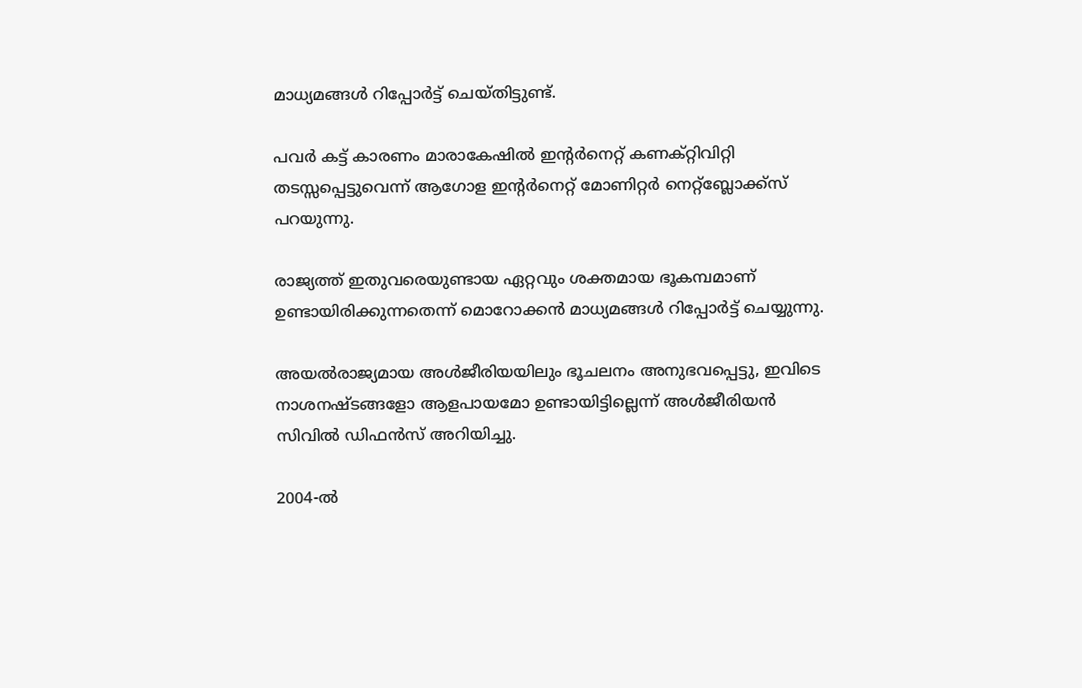മാധ്യമങ്ങള്‍ റിപ്പോര്‍ട്ട് ചെയ്തിട്ടുണ്ട്.

പവര്‍ കട്ട് കാരണം മാരാകേഷില്‍ ഇന്റര്‍നെറ്റ് കണക്റ്റിവിറ്റി തടസ്സപ്പെട്ടുവെന്ന് ആഗോള ഇന്റര്‍നെറ്റ് മോണിറ്റര്‍ നെറ്റ്‌ബ്ലോക്ക്‌സ് പറയുന്നു.

രാജ്യത്ത് ഇതുവരെയുണ്ടായ ഏറ്റവും ശക്തമായ ഭൂകമ്പമാണ് ഉണ്ടായിരിക്കുന്നതെന്ന് മൊറോക്കന്‍ മാധ്യമങ്ങള്‍ റിപ്പോര്‍ട്ട് ചെയ്യുന്നു.

അയല്‍രാജ്യമായ അള്‍ജീരിയയിലും ഭൂചലനം അനുഭവപ്പെട്ടു, ഇവിടെ നാശനഷ്ടങ്ങളോ ആളപായമോ ഉണ്ടായിട്ടില്ലെന്ന് അള്‍ജീരിയന്‍ സിവില്‍ ഡിഫന്‍സ് അറിയിച്ചു.

2004-ല്‍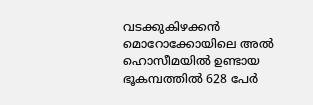വടക്കുകിഴക്കന്‍ മൊറോക്കോയിലെ അല്‍ ഹൊസീമയില്‍ ഉണ്ടായ ഭൂകമ്പത്തില്‍ 628 പേര്‍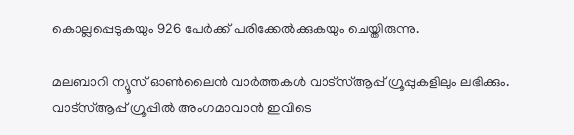കൊല്ലപ്പെടുകയും 926 പേര്‍ക്ക് പരിക്കേല്‍ക്കുകയും ചെയ്തിരുന്നു.

മലബാറി ന്യൂസ് ഓണ്‍ലൈന്‍ വാര്‍ത്തകള്‍ വാട്‌സ്ആപ്പ് ഗ്രൂപ്പുകളിലും ലഭിക്കും. വാട്‌സ്ആപ്പ് ഗ്രൂപ്പില്‍ അംഗമാവാന്‍ ഇവിടെ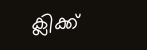ക്ലിക്ക്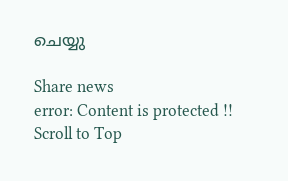ചെയ്യു

Share news
error: Content is protected !!
Scroll to Top